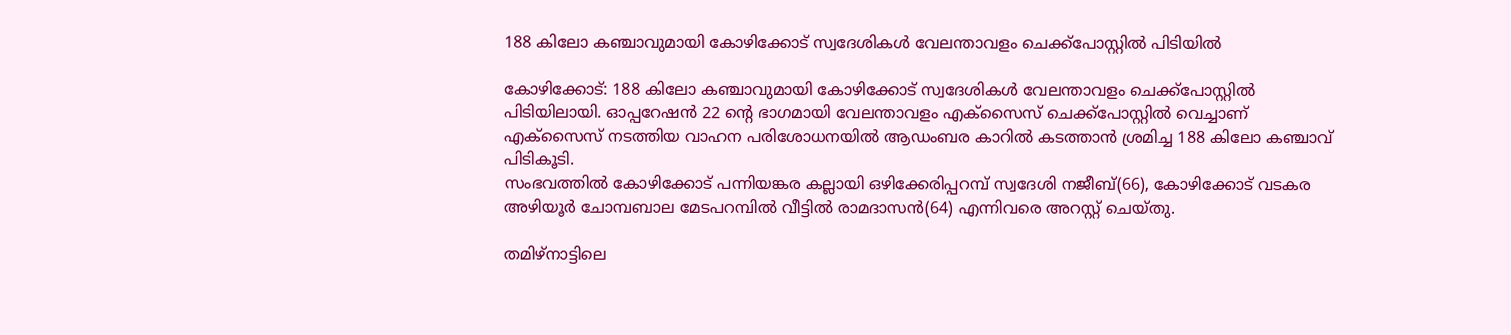188 കിലോ കഞ്ചാവുമായി കോഴിക്കോട് സ്വദേശികള്‍ വേലന്താവളം ചെക്ക്‌പോസ്റ്റില്‍ പിടിയില്‍

കോഴിക്കോട്: 188 കിലോ കഞ്ചാവുമായി കോഴിക്കോട് സ്വദേശികള്‍ വേലന്താവളം ചെക്ക്‌പോസ്റ്റില്‍ പിടിയിലായി. ഓപ്പറേഷന്‍ 22 ന്റെ ഭാഗമായി വേലന്താവളം എക്സൈസ് ചെക്ക്പോസ്റ്റില്‍ വെച്ചാണ് എക്സൈസ് നടത്തിയ വാഹന പരിശോധനയില്‍ ആഡംബര കാറില്‍ കടത്താന്‍ ശ്രമിച്ച 188 കിലോ കഞ്ചാവ് പിടികൂടി.
സംഭവത്തില്‍ കോഴിക്കോട് പന്നിയങ്കര കല്ലായി ഒഴിക്കേരിപ്പറമ്പ് സ്വദേശി നജീബ്(66), കോഴിക്കോട് വടകര അഴിയൂര്‍ ചോമ്പബാല മേടപറമ്പില്‍ വീട്ടില്‍ രാമദാസന്‍(64) എന്നിവരെ അറസ്റ്റ് ചെയ്തു.

തമിഴ്നാട്ടിലെ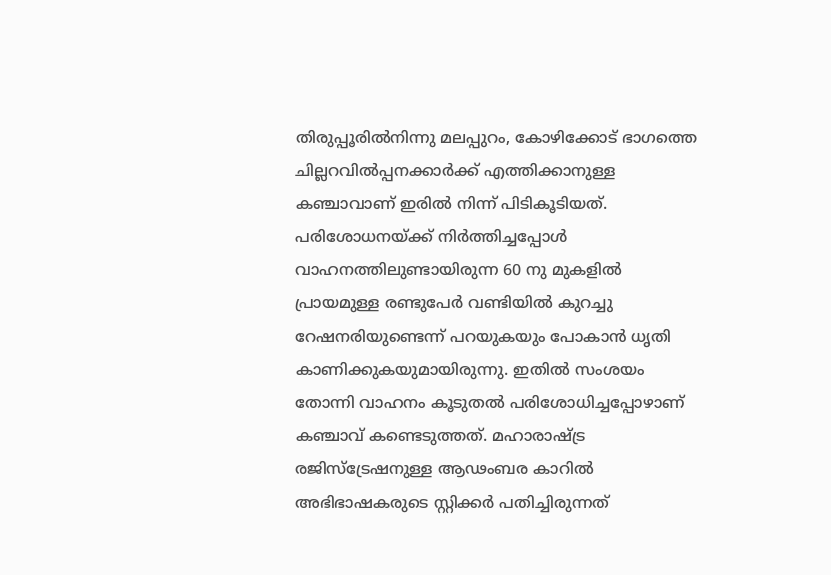തിരുപ്പൂരില്‍നിന്നു മലപ്പുറം, കോഴിക്കോട് ഭാഗത്തെ ചില്ലറവില്‍പ്പനക്കാര്‍ക്ക് എത്തിക്കാനുള്ള കഞ്ചാവാണ് ഇരില്‍ നിന്ന് പിടികൂടിയത്.
പരിശോധനയ്ക്ക് നിര്‍ത്തിച്ചപ്പോള്‍ വാഹനത്തിലുണ്ടായിരുന്ന 60 നു മുകളില്‍ പ്രായമുള്ള രണ്ടുപേര്‍ വണ്ടിയില്‍ കുറച്ചു റേഷനരിയുണ്ടെന്ന് പറയുകയും പോകാന്‍ ധൃതി കാണിക്കുകയുമായിരുന്നു. ഇതില്‍ സംശയം തോന്നി വാഹനം കൂടുതല്‍ പരിശോധിച്ചപ്പോഴാണ് കഞ്ചാവ് കണ്ടെടുത്തത്. മഹാരാഷ്ട്ര രജിസ്ട്രേഷനുള്ള ആഢംബര കാറില്‍ അഭിഭാഷകരുടെ സ്റ്റിക്കര്‍ പതിച്ചിരുന്നത്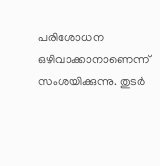പരിശോധന ഒഴിവാക്കാനാണെന്ന് സംശയിക്കുന്നു. തുടര്‍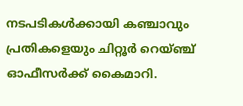നടപടികള്‍ക്കായി കഞ്ചാവും പ്രതികളെയും ചിറ്റൂര്‍ റെയ്ഞ്ച് ഓഫീസര്‍ക്ക് കൈമാറി.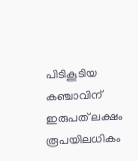പിടികൂടിയ കഞ്ചാവിന് ഇരുപത് ലക്ഷം രൂപയിലധികം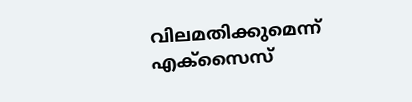വിലമതിക്കുമെന്ന് എക്സൈസ്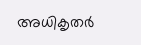അധികൃതര്‍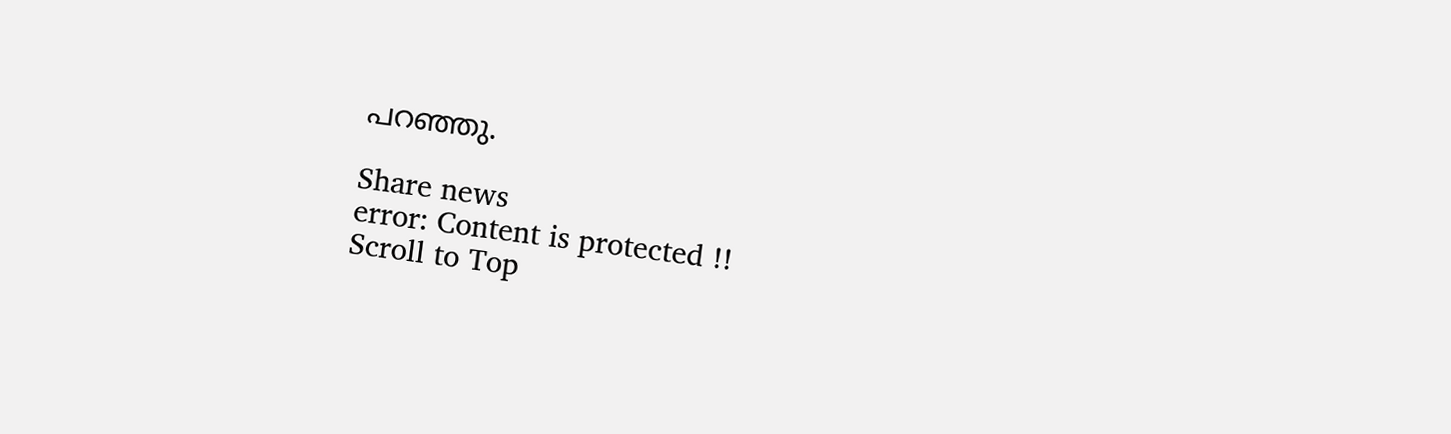പറഞ്ഞു.

Share news
error: Content is protected !!
Scroll to Top